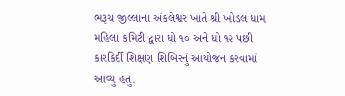ભરૂચ જીલ્લાના અંકલેશ્વર ખાતે શ્રી ખોડલ ધામ મહિલા કમિટી દ્વારા ધો ૧૦ અને ધો ૧૨ પછી કારકિર્દી શિક્ષણ શિબિરનું આયોજન કરવામાં આવ્યુ હતુ.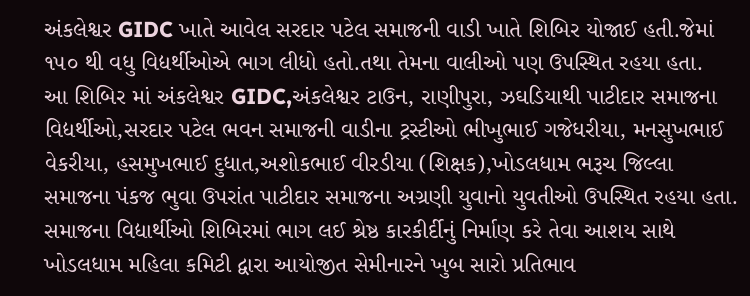અંકલેશ્વર GIDC ખાતે આવેલ સરદાર પટેલ સમાજની વાડી ખાતે શિબિર યોજાઈ હતી.જેમાં ૧૫૦ થી વધુ વિદ્યર્થીઓએ ભાગ લીધો હતો.તથા તેમના વાલીઓ પણ ઉપસ્થિત રહયા હતા.
આ શિબિર માં અંકલેશ્વર GIDC,અંકલેશ્વર ટાઉન, રાણીપુરા, ઝઘડિયાથી પાટીદાર સમાજના વિદ્યર્થીઓ,સરદાર પટેલ ભવન સમાજની વાડીના ટ્રસ્ટીઓ ભીખુભાઈ ગજેધરીયા, મનસુખભાઈ વેકરીયા, હસમુખભાઈ દુધાત,અશોકભાઈ વીરડીયા (શિક્ષક),ખોડલધામ ભરૂચ જિલ્લા સમાજના પંકજ ભુવા ઉપરાંત પાટીદાર સમાજના અગ્રણી યુવાનો યુવતીઓ ઉપસ્થિત રહયા હતા.
સમાજના વિદ્યાર્થીઓ શિબિરમાં ભાગ લઈ શ્રેષ્ઠ કારકીર્દીનું નિર્માણ કરે તેવા આશય સાથે ખોડલધામ મહિલા કમિટી દ્વારા આયોજીત સેમીનારને ખુબ સારો પ્રતિભાવ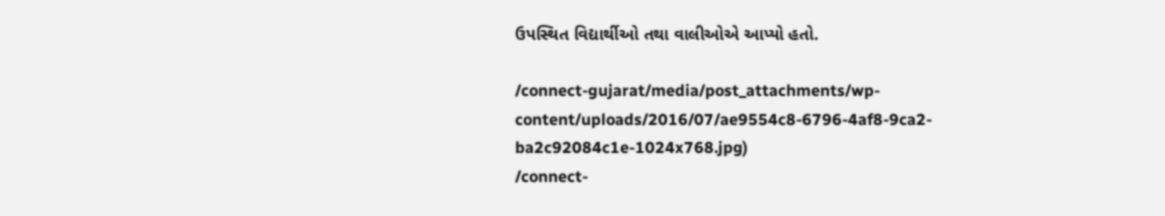ઉપસ્થિત વિદ્યાર્થીઓ તથા વાલીઓએ આપ્યો હતો.

/connect-gujarat/media/post_attachments/wp-content/uploads/2016/07/ae9554c8-6796-4af8-9ca2-ba2c92084c1e-1024x768.jpg)
/connect-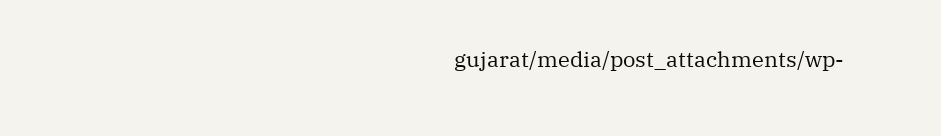gujarat/media/post_attachments/wp-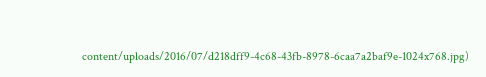content/uploads/2016/07/d218dff9-4c68-43fb-8978-6caa7a2baf9e-1024x768.jpg)